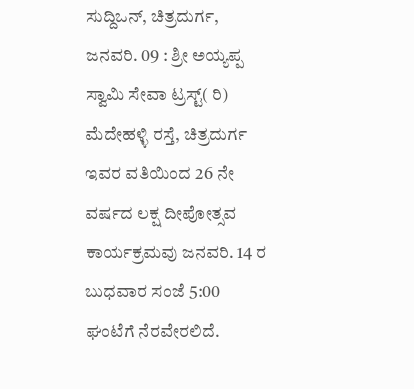ಸುದ್ದಿಒನ್, ಚಿತ್ರದುರ್ಗ, ಜನವರಿ. 09 : ಶ್ರೀ ಅಯ್ಯಪ್ಪ ಸ್ವಾಮಿ ಸೇವಾ ಟ್ರಸ್ಟ್( ರಿ) ಮೆದೇಹಳ್ಳಿ ರಸ್ತೆ, ಚಿತ್ರದುರ್ಗ ಇವರ ವತಿಯಿಂದ 26 ನೇ ವರ್ಷದ ಲಕ್ಷ ದೀಪೋತ್ಸವ ಕಾರ್ಯಕ್ರಮವು ಜನವರಿ. 14 ರ ಬುಧವಾರ ಸಂಜೆ 5:00 ಘಂಟೆಗೆ ನೆರವೇರಲಿದೆ.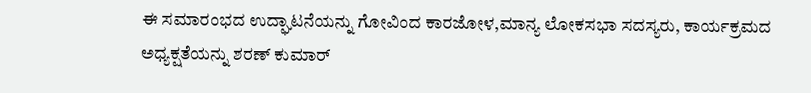ಈ ಸಮಾರಂಭದ ಉದ್ಘಾಟನೆಯನ್ನು ಗೋವಿಂದ ಕಾರಜೋಳ,ಮಾನ್ಯ ಲೋಕಸಭಾ ಸದಸ್ಯರು, ಕಾರ್ಯಕ್ರಮದ ಅಧ್ಯಕ್ಷತೆಯನ್ನು ಶರಣ್ ಕುಮಾರ್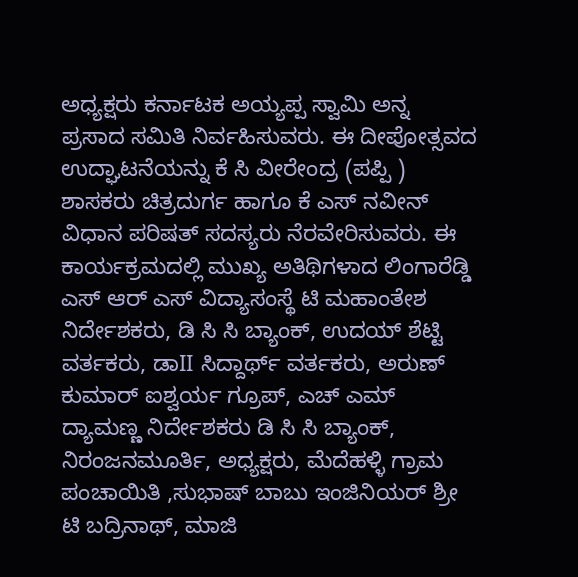ಅಧ್ಯಕ್ಷರು ಕರ್ನಾಟಕ ಅಯ್ಯಪ್ಪ ಸ್ವಾಮಿ ಅನ್ನ ಪ್ರಸಾದ ಸಮಿತಿ ನಿರ್ವಹಿಸುವರು. ಈ ದೀಪೋತ್ಸವದ ಉದ್ಘಾಟನೆಯನ್ನು ಕೆ ಸಿ ವೀರೇಂದ್ರ (ಪಪ್ಪಿ ) ಶಾಸಕರು ಚಿತ್ರದುರ್ಗ ಹಾಗೂ ಕೆ ಎಸ್ ನವೀನ್ ವಿಧಾನ ಪರಿಷತ್ ಸದಸ್ಯರು ನೆರವೇರಿಸುವರು. ಈ ಕಾರ್ಯಕ್ರಮದಲ್ಲಿ ಮುಖ್ಯ ಅತಿಥಿಗಳಾದ ಲಿಂಗಾರೆಡ್ಡಿ ಎಸ್ ಆರ್ ಎಸ್ ವಿದ್ಯಾಸಂಸ್ಥೆ ಟಿ ಮಹಾಂತೇಶ ನಿರ್ದೇಶಕರು, ಡಿ ಸಿ ಸಿ ಬ್ಯಾಂಕ್, ಉದಯ್ ಶೆಟ್ಟಿ ವರ್ತಕರು, ಡಾII ಸಿದ್ದಾರ್ಥ್ ವರ್ತಕರು, ಅರುಣ್ ಕುಮಾರ್ ಐಶ್ವರ್ಯ ಗ್ರೂಪ್, ಎಚ್ ಎಮ್ ದ್ಯಾಮಣ್ಣ ನಿರ್ದೇಶಕರು ಡಿ ಸಿ ಸಿ ಬ್ಯಾಂಕ್, ನಿರಂಜನಮೂರ್ತಿ, ಅಧ್ಯಕ್ಷರು, ಮೆದೆಹಳ್ಳಿ ಗ್ರಾಮ ಪಂಚಾಯಿತಿ ,ಸುಭಾಷ್ ಬಾಬು ಇಂಜಿನಿಯರ್ ಶ್ರೀ ಟಿ ಬದ್ರಿನಾಥ್, ಮಾಜಿ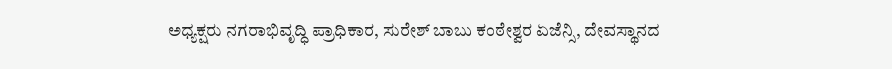ಅಧ್ಯಕ್ಷರು ನಗರಾಭಿವೃದ್ಧಿ ಪ್ರಾಧಿಕಾರ, ಸುರೇಶ್ ಬಾಬು ಕಂಠೇಶ್ವರ ಏಜೆನ್ಸಿ, ದೇವಸ್ಥಾನದ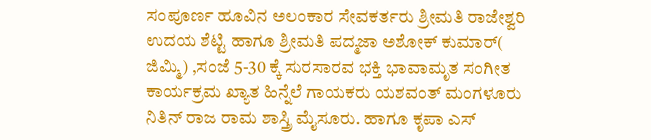ಸಂಪೂರ್ಣ ಹೂವಿನ ಅಲಂಕಾರ ಸೇವಕರ್ತರು ಶ್ರೀಮತಿ ರಾಜೇಶ್ವರಿ ಉದಯ ಶೆಟ್ಟಿ ಹಾಗೂ ಶ್ರೀಮತಿ ಪದ್ಮಜಾ ಅಶೋಕ್ ಕುಮಾರ್( ಜಿಮ್ಮಿ) ,ಸಂಜೆ 5-30 ಕ್ಕೆ ಸುರಸಾರವ ಭಕ್ತಿ ಭಾವಾಮೃತ ಸಂಗೀತ ಕಾರ್ಯಕ್ರಮ ಖ್ಯಾತ ಹಿನ್ನೆಲೆ ಗಾಯಕರು ಯಶವಂತ್ ಮಂಗಳೂರು ನಿತಿನ್ ರಾಜ ರಾಮ ಶಾಸ್ತ್ರಿ ಮೈಸೂರು. ಹಾಗೂ ಕೃಪಾ ಎಸ್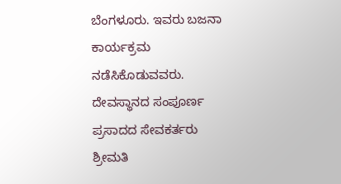ಬೆಂಗಳೂರು. ಇವರು ಬಜನಾ ಕಾರ್ಯಕ್ರಮ ನಡೆಸಿಕೊಡುವವರು.
ದೇವಸ್ಥಾನದ ಸಂಪೂರ್ಣ ಪ್ರಸಾದದ ಸೇವಕರ್ತರು ಶ್ರೀಮತಿ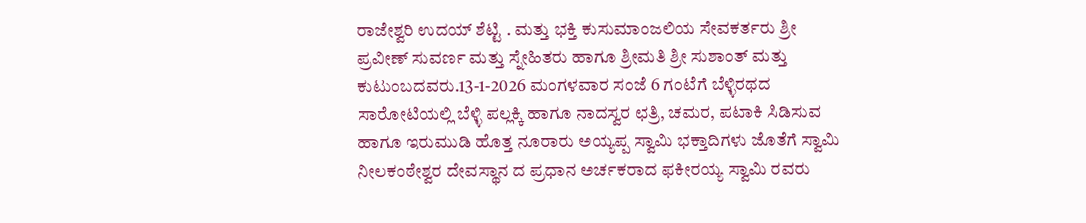ರಾಜೇಶ್ವರಿ ಉದಯ್ ಶೆಟ್ಟಿ . ಮತ್ತು ಭಕ್ತಿ ಕುಸುಮಾಂಜಲಿಯ ಸೇವಕರ್ತರು ಶ್ರೀ ಪ್ರವೀಣ್ ಸುವರ್ಣ ಮತ್ತು ಸ್ನೇಹಿತರು ಹಾಗೂ ಶ್ರೀಮತಿ ಶ್ರೀ ಸುಶಾಂತ್ ಮತ್ತು ಕುಟುಂಬದವರು.13-1-2026 ಮಂಗಳವಾರ ಸಂಜೆ 6 ಗಂಟೆಗೆ ಬೆಳ್ಳಿರಥದ ಸಾರೋಟಿಯಲ್ಲಿ ಬೆಳ್ಳಿ ಪಲ್ಲಕ್ಕಿ ಹಾಗೂ ನಾದಸ್ವರ ಛತ್ರಿ, ಚಮರ, ಪಟಾಕಿ ಸಿಡಿಸುವ ಹಾಗೂ ಇರುಮುಡಿ ಹೊತ್ತ ನೂರಾರು ಅಯ್ಯಪ್ಪ ಸ್ವಾಮಿ ಭಕ್ತಾದಿಗಳು ಜೊತೆಗೆ ಸ್ವಾಮಿ ನೀಲಕಂಠೇಶ್ವರ ದೇವಸ್ಥಾನ ದ ಪ್ರಧಾನ ಅರ್ಚಕರಾದ ಫಕೀರಯ್ಯ ಸ್ವಾಮಿ ರವರು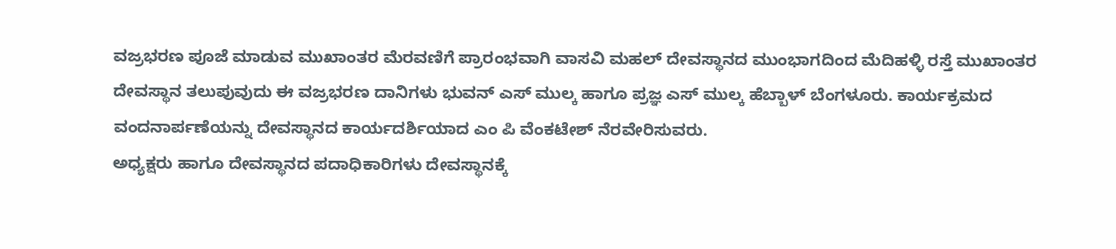ವಜ್ರಭರಣ ಪೂಜೆ ಮಾಡುವ ಮುಖಾಂತರ ಮೆರವಣಿಗೆ ಪ್ರಾರಂಭವಾಗಿ ವಾಸವಿ ಮಹಲ್ ದೇವಸ್ಥಾನದ ಮುಂಭಾಗದಿಂದ ಮೆದಿಹಳ್ಳಿ ರಸ್ತೆ ಮುಖಾಂತರ ದೇವಸ್ಥಾನ ತಲುಪುವುದು ಈ ವಜ್ರಭರಣ ದಾನಿಗಳು ಭುವನ್ ಎಸ್ ಮುಲ್ಕ ಹಾಗೂ ಪ್ರಜ್ಞ ಎಸ್ ಮುಲ್ಕ ಹೆಬ್ಬಾಳ್ ಬೆಂಗಳೂರು. ಕಾರ್ಯಕ್ರಮದ ವಂದನಾರ್ಪಣೆಯನ್ನು ದೇವಸ್ಥಾನದ ಕಾರ್ಯದರ್ಶಿಯಾದ ಎಂ ಪಿ ವೆಂಕಟೇಶ್ ನೆರವೇರಿಸುವರು.
ಅಧ್ಯಕ್ಷರು ಹಾಗೂ ದೇವಸ್ಥಾನದ ಪದಾಧಿಕಾರಿಗಳು ದೇವಸ್ಥಾನಕ್ಕೆ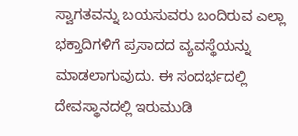ಸ್ವಾಗತವನ್ನು ಬಯಸುವರು ಬಂದಿರುವ ಎಲ್ಲಾ ಭಕ್ತಾದಿಗಳಿಗೆ ಪ್ರಸಾದದ ವ್ಯವಸ್ಥೆಯನ್ನು ಮಾಡಲಾಗುವುದು. ಈ ಸಂದರ್ಭದಲ್ಲಿ ದೇವಸ್ಥಾನದಲ್ಲಿ ಇರುಮುಡಿ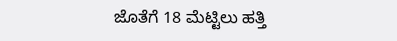ಜೊತೆಗೆ 18 ಮೆಟ್ಟಿಲು ಹತ್ತಿ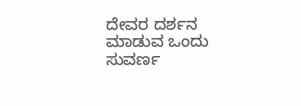ದೇವರ ದರ್ಶನ ಮಾಡುವ ಒಂದು ಸುವರ್ಣ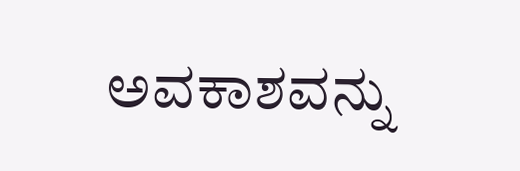ಅವಕಾಶವನ್ನು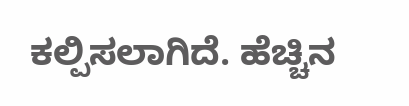ಕಲ್ಪಿಸಲಾಗಿದೆ. ಹೆಚ್ಚಿನ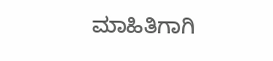ಮಾಹಿತಿಗಾಗಿ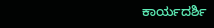ಕಾರ್ಯದರ್ಶಿ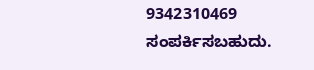9342310469 ಸಂಪರ್ಕಿಸಬಹುದು.